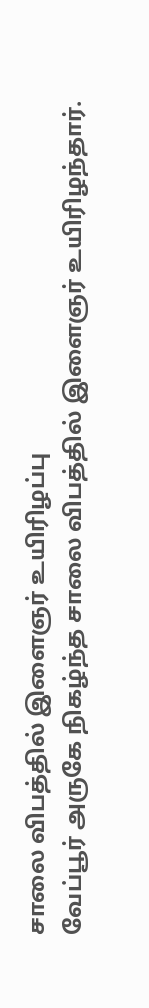சாலை விபத்தில் இளைஞர் உயிரிழப்பு
வேப்பூர் அருகே நிகழ்ந்த சாலை விபத்தில் இளைஞர் உயிரிழந்தார்.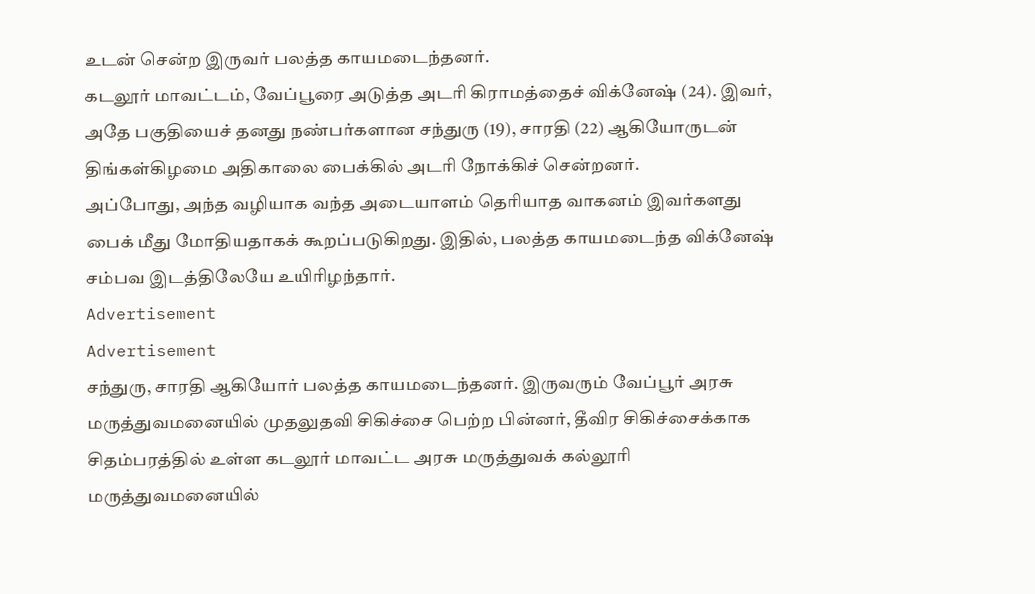உடன் சென்ற இருவர் பலத்த காயமடைந்தனர்.
கடலூர் மாவட்டம், வேப்பூரை அடுத்த அடரி கிராமத்தைச் விக்னேஷ் (24). இவர், அதே பகுதியைச் தனது நண்பர்களான சந்துரு (19), சாரதி (22) ஆகியோருடன் திங்கள்கிழமை அதிகாலை பைக்கில் அடரி நோக்கிச் சென்றனர்.
அப்போது, அந்த வழியாக வந்த அடையாளம் தெரியாத வாகனம் இவர்களது பைக் மீது மோதியதாகக் கூறப்படுகிறது. இதில், பலத்த காயமடைந்த விக்னேஷ் சம்பவ இடத்திலேயே உயிரிழந்தார்.
Advertisement
Advertisement
சந்துரு, சாரதி ஆகியோர் பலத்த காயமடைந்தனர். இருவரும் வேப்பூர் அரசு மருத்துவமனையில் முதலுதவி சிகிச்சை பெற்ற பின்னர், தீவிர சிகிச்சைக்காக சிதம்பரத்தில் உள்ள கடலூர் மாவட்ட அரசு மருத்துவக் கல்லூரி மருத்துவமனையில்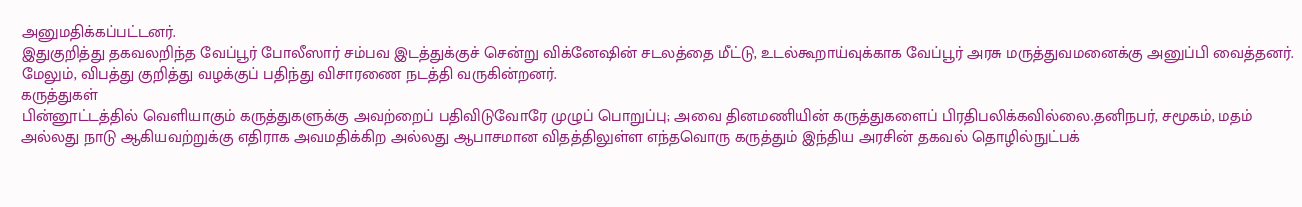அனுமதிக்கப்பட்டனர்.
இதுகுறித்து தகவலறிந்த வேப்பூர் போலீஸார் சம்பவ இடத்துக்குச் சென்று விக்னேஷின் சடலத்தை மீட்டு, உடல்கூறாய்வுக்காக வேப்பூர் அரசு மருத்துவமனைக்கு அனுப்பி வைத்தனர். மேலும், விபத்து குறித்து வழக்குப் பதிந்து விசாரணை நடத்தி வருகின்றனர்.
கருத்துகள்
பின்னூட்டத்தில் வெளியாகும் கருத்துகளுக்கு அவற்றைப் பதிவிடுவோரே முழுப் பொறுப்பு; அவை தினமணியின் கருத்துகளைப் பிரதிபலிக்கவில்லை.தனிநபர், சமூகம், மதம் அல்லது நாடு ஆகியவற்றுக்கு எதிராக அவமதிக்கிற அல்லது ஆபாசமான விதத்திலுள்ள எந்தவொரு கருத்தும் இந்திய அரசின் தகவல் தொழில்நுட்பக்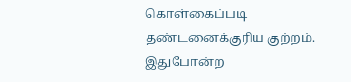கொள்கைப்படி தண்டனைக்குரிய குற்றம். இதுபோன்ற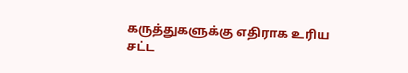கருத்துகளுக்கு எதிராக உரிய சட்ட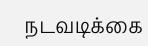நடவடிக்கை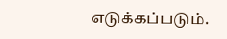எடுக்கப்படும்.